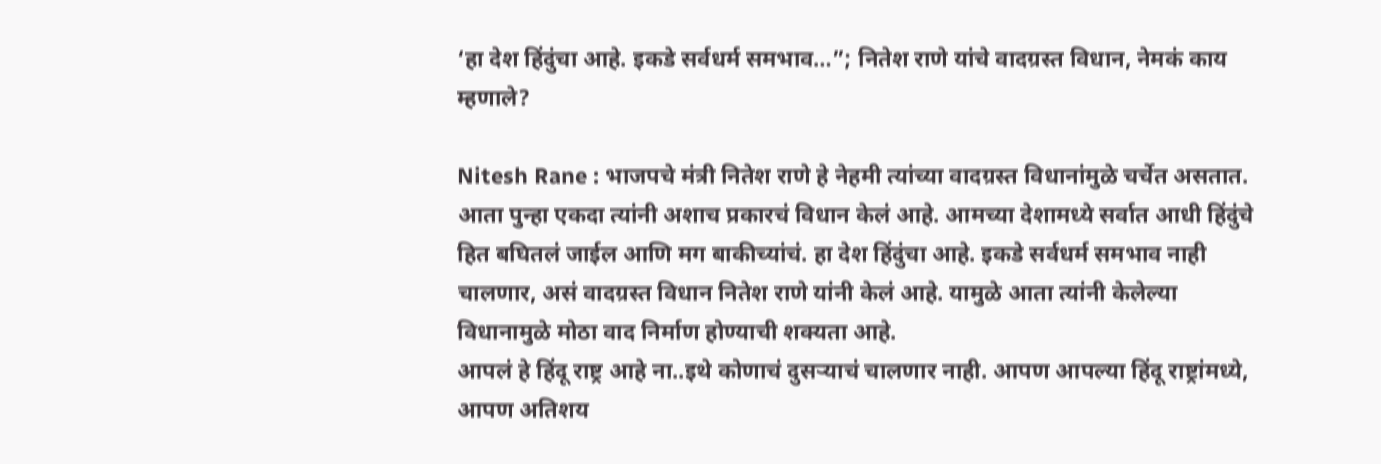‘हा देश हिंदुंचा आहे. इकडे सर्वधर्म समभाव…”; नितेश राणे यांचे वादग्रस्त विधान, नेमकं काय म्हणाले?

Nitesh Rane : भाजपचे मंत्री नितेश राणे हे नेहमी त्यांच्या वादग्रस्त विधानांमुळे चर्चेत असतात. आता पुन्हा एकदा त्यांनी अशाच प्रकारचं विधान केलं आहे. आमच्या देशामध्ये सर्वात आधी हिंदुंचे हित बघितलं जाईल आणि मग बाकीच्यांचं. हा देश हिंदुंचा आहे. इकडे सर्वधर्म समभाव नाही चालणार, असं वादग्रस्त विधान नितेश राणे यांनी केलं आहे. यामुळे आता त्यांनी केलेल्या विधानामुळे मोठा वाद निर्माण होण्याची शक्यता आहे.
आपलं हे हिंदू राष्ट्र आहे ना..इथे कोणाचं दुसऱ्याचं चालणार नाही. आपण आपल्या हिंदू राष्ट्रांमध्ये, आपण अतिशय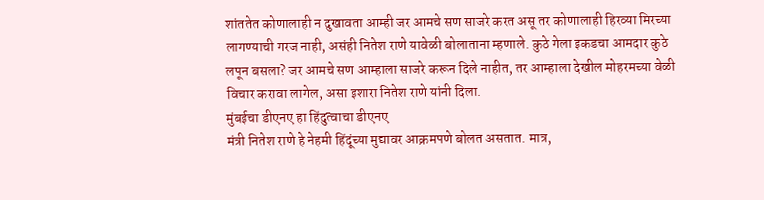शांततेत कोणालाही न दुखावता आम्ही जर आमचे सण साजरे करत असू तर कोणालाही हिरव्या मिरच्या लागण्याची गरज नाही, असंही नितेश राणे यावेळी बोलाताना म्हणाले. कुठे गेला इकडचा आमदार कुठे लपून बसला? जर आमचे सण आम्हाला साजरे करून दिले नाहीत, तर आम्हाला देखील मोहरमच्या वेळी विचार करावा लागेल, असा इशारा नितेश राणे यांनी दिला.
मुंबईचा डीएनए हा हिंदुत्वाचा डीएनए
मंत्री नितेश राणे हे नेहमी हिंदूंच्या मुद्यावर आक्रमपणे बोलत असतात. मात्र,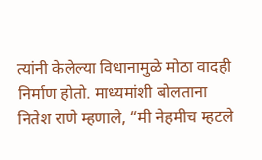त्यांनी केलेल्या विधानामुळे मोठा वादही निर्माण होतो. माध्यमांशी बोलताना नितेश राणे म्हणाले, “मी नेहमीच म्हटले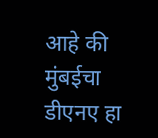आहे की मुंबईचा डीएनए हा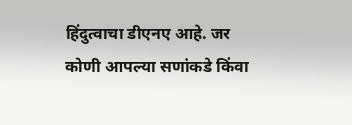हिंदुत्वाचा डीएनए आहे. जर कोणी आपल्या सणांकडे किंवा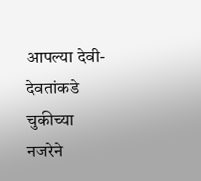आपल्या देवी-देवतांकडे चुकीच्या नजरेने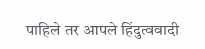पाहिले तर आपले हिंदुत्ववादी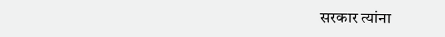सरकार त्यांना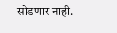सोडणार नाही.